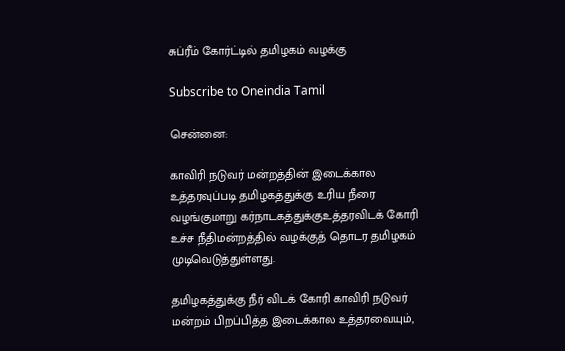சுப்ரீம் கோர்ட்டில் தமிழகம் வழக்கு

Subscribe to Oneindia Tamil

சென்னை:

காவிரி நடுவர் மன்றத்தின் இடைக்கால உத்தரவுப்படி தமிழகத்துக்கு உரிய நீரை வழங்குமாறு கர்நாடகத்துக்குஉத்தரவிடக் கோரி உச்ச நீதிமன்றத்தில் வழக்குத் தொடர தமிழகம் முடிவெடுத்துள்ளது.

தமிழகத்துக்கு நீர் விடக் கோரி காவிரி நடுவர் மன்றம் பிறப்பித்த இடைக்கால உத்தரவையும்,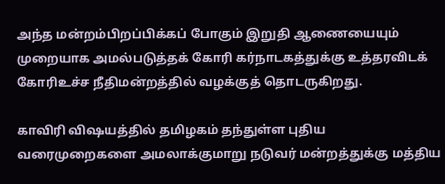அந்த மன்றம்பிறப்பிக்கப் போகும் இறுதி ஆணையையும் முறையாக அமல்படுத்தக் கோரி கர்நாடகத்துக்கு உத்தரவிடக் கோரிஉச்ச நீதிமன்றத்தில் வழக்குத் தொடருகிறது.

காவிரி விஷயத்தில் தமிழகம் தந்துள்ள புதிய வரைமுறைகளை அமலாக்குமாறு நடுவர் மன்றத்துக்கு மத்திய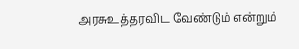அரசுஉத்தரவிட வேண்டும் என்றும்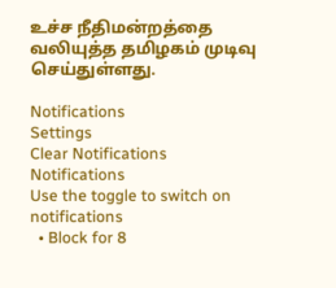உச்ச நீதிமன்றத்தை வலியுத்த தமிழகம் முடிவு செய்துள்ளது.

Notifications
Settings
Clear Notifications
Notifications
Use the toggle to switch on notifications
  • Block for 8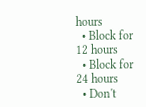hours
  • Block for 12 hours
  • Block for 24 hours
  • Don't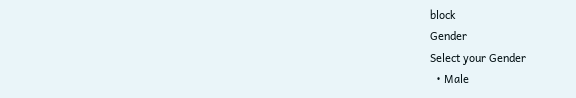block
Gender
Select your Gender
  • Male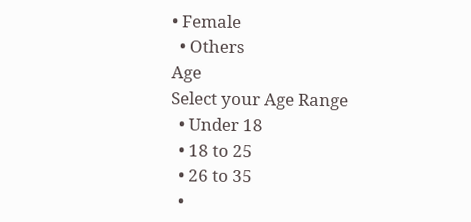• Female
  • Others
Age
Select your Age Range
  • Under 18
  • 18 to 25
  • 26 to 35
  •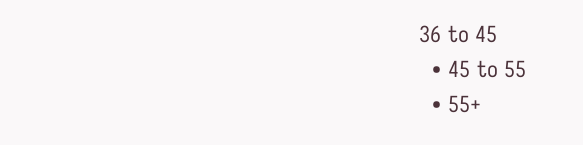36 to 45
  • 45 to 55
  • 55+